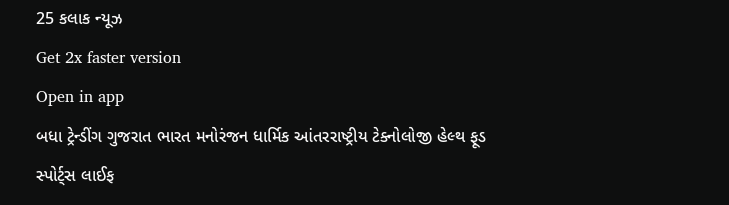25 કલાક ન્યૂઝ
Get 2x faster version
Open in app
બધા ટ્રેન્ડીંગ ગુજરાત ભારત મનોરંજન ધાર્મિક આંતરરાષ્ટ્રીય ટેક્નોલોજી હેલ્થ ફૂડ સ્પોર્ટ્સ લાઈફ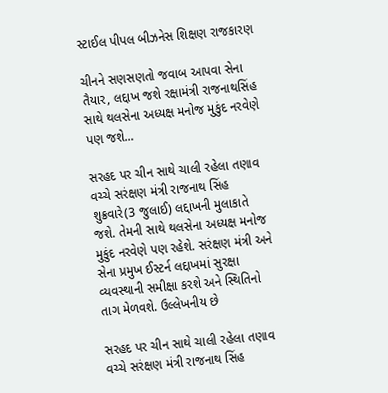સ્ટાઈલ પીપલ બીઝનેસ શિક્ષણ રાજકારણ

ચીનને સણસણતો જવાબ આપવા સેના તૈયાર, લદ્દાખ જશે રક્ષામંત્રી રાજનાથસિંહ સાથે થલસેના અધ્યક્ષ મનોજ મુકુંદ નરવેણે પણ જશે...

સરહદ પર ચીન સાથે ચાલી રહેલા તણાવ વચ્ચે સરંક્ષણ મંત્રી રાજનાથ સિંહ શુક્રવારે(3 જુલાઈ) લદ્દાખની મુલાકાતે જશે. તેમની સાથે થલસેના અધ્યક્ષ મનોજ મુકુંદ નરવેણે પણ રહેશે. સરંક્ષણ મંત્રી અને સેના પ્રમુખ ઈસ્ટર્ન લદ્દાખમાં સુરક્ષા વ્યવસ્થાની સમીક્ષા કરશે અને સ્થિતિનો તાગ મેળવશે. ઉલ્લેખનીય છે

સરહદ પર ચીન સાથે ચાલી રહેલા તણાવ વચ્ચે સરંક્ષણ મંત્રી રાજનાથ સિંહ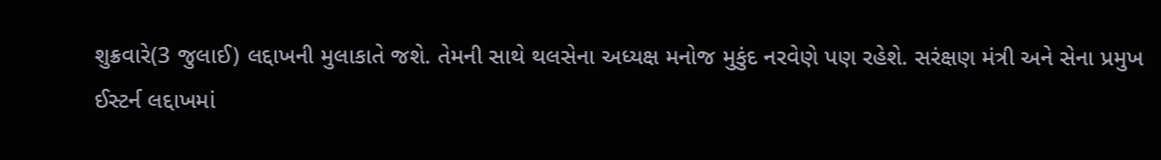શુક્રવારે(3 જુલાઈ) લદ્દાખની મુલાકાતે જશે. તેમની સાથે થલસેના અધ્યક્ષ મનોજ મુકુંદ નરવેણે પણ રહેશે. સરંક્ષણ મંત્રી અને સેના પ્રમુખ ઈસ્ટર્ન લદ્દાખમાં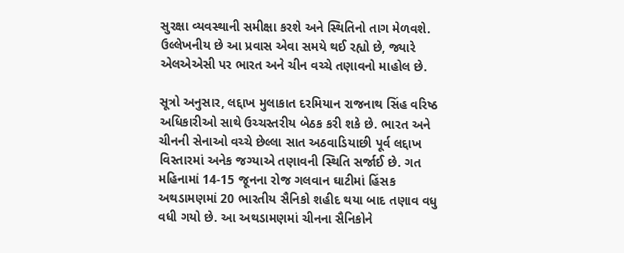સુરક્ષા વ્યવસ્થાની સમીક્ષા કરશે અને સ્થિતિનો તાગ મેળવશે. ઉલ્લેખનીય છે આ પ્રવાસ એવા સમયે થઈ રહ્યો છે, જ્યારે એલએએસી પર ભારત અને ચીન વચ્ચે તણાવનો માહોલ છે.

સૂત્રો અનુસાર, લદ્દાખ મુલાકાત દરમિયાન રાજનાથ સિંહ વરિષ્ઠ અધિકારીઓ સાથે ઉચ્ચસ્તરીય બેઠક કરી શકે છે. ભારત અને ચીનની સેનાઓ વચ્ચે છેલ્લા સાત અઠવાડિયાછી પૂર્વ લદ્દાખ વિસ્તારમાં અનેક જગ્યાએ તણાવની સ્થિતિ સર્જાઈ છે. ગત મહિનામાં 14-15 જૂનના રોજ ગલવાન ઘાટીમાં હિંસક અથડામણમાં 20 ભારતીય સૈનિકો શહીદ થયા બાદ તણાવ વધુ વધી ગયો છે. આ અથડામણમાં ચીનના સૈનિકોને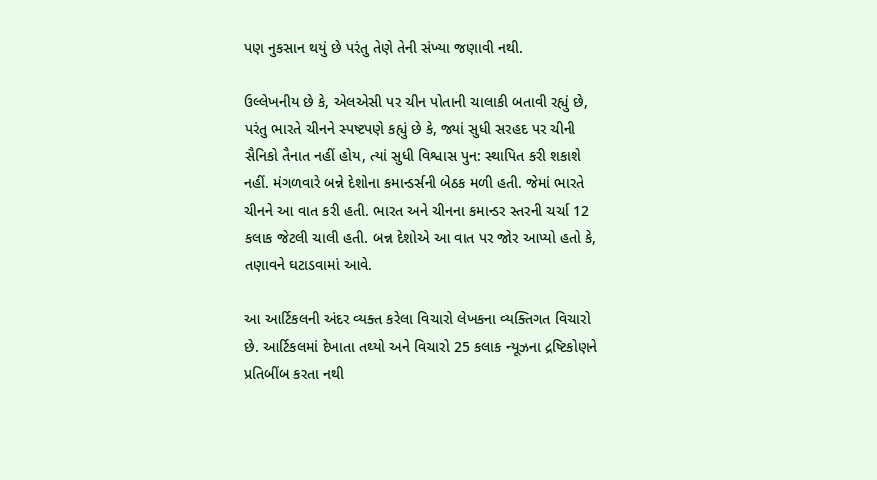પણ નુકસાન થયું છે પરંતુ તેણે તેની સંખ્યા જણાવી નથી.

ઉલ્લેખનીય છે કે, એલએસી પર ચીન પોતાની ચાલાકી બતાવી રહ્યું છે, પરંતુ ભારતે ચીનને સ્પષ્ટપણે કહ્યું છે કે, જ્યાં સુધી સરહદ પર ચીની સૈનિકો તૈનાત નહીં હોય, ત્યાં સુધી વિશ્વાસ પુન: સ્થાપિત કરી શકાશે નહીં. મંગળવારે બન્ને દેશોના કમાન્ડર્સની બેઠક મળી હતી. જેમાં ભારતે ચીનને આ વાત કરી હતી. ભારત અને ચીનના કમાન્ડર સ્તરની ચર્ચા 12 કલાક જેટલી ચાલી હતી. બન્ન દેશોએ આ વાત પર જોર આપ્યો હતો કે, તણાવને ઘટાડવામાં આવે.

આ આર્ટિકલની અંદર વ્યક્ત કરેલા વિચારો લેખકના વ્યક્તિગત વિચારો છે. આર્ટિકલમાં દેખાતા તથ્યો અને વિચારો 25 કલાક ન્યૂઝના દ્રષ્ટિકોણને પ્રતિબીંબ કરતા નથી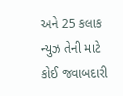અને 25 કલાક ન્યુઝ તેની માટે કોઈ જવાબદારી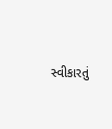સ્વીકારતું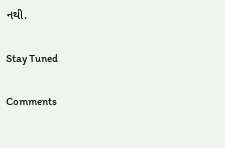નથી.

Stay Tuned

Comments